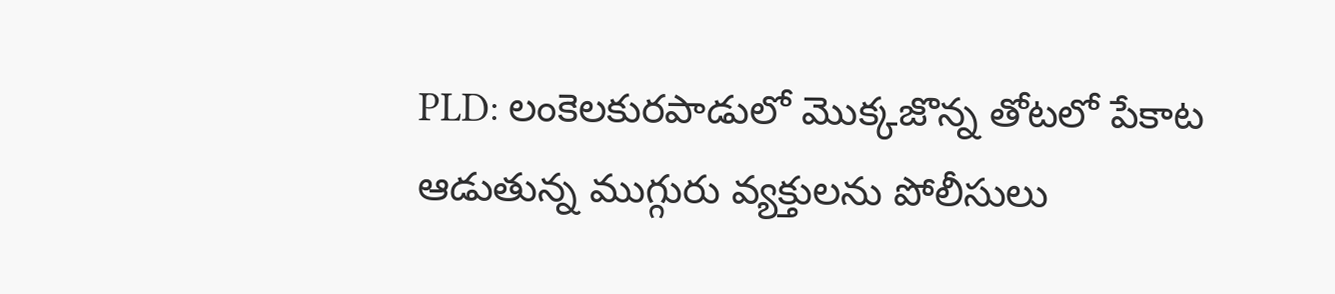PLD: లంకెలకురపాడులో మొక్కజొన్న తోటలో పేకాట ఆడుతున్న ముగ్గురు వ్యక్తులను పోలీసులు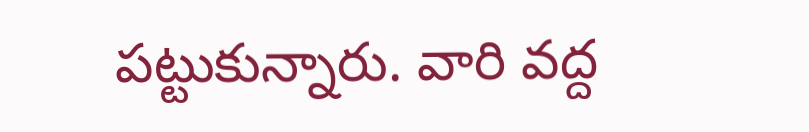పట్టుకున్నారు. వారి వద్ద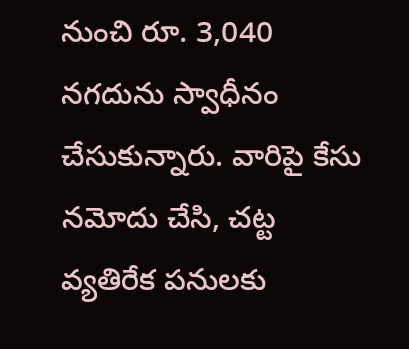నుంచి రూ. 3,040 నగదును స్వాధీనం చేసుకున్నారు. వారిపై కేసు నమోదు చేసి, చట్ట వ్యతిరేక పనులకు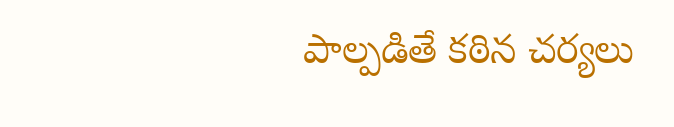పాల్పడితే కఠిన చర్యలు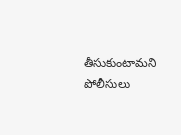తీసుకుంటామని పోలీసులు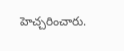హెచ్చరించారు.